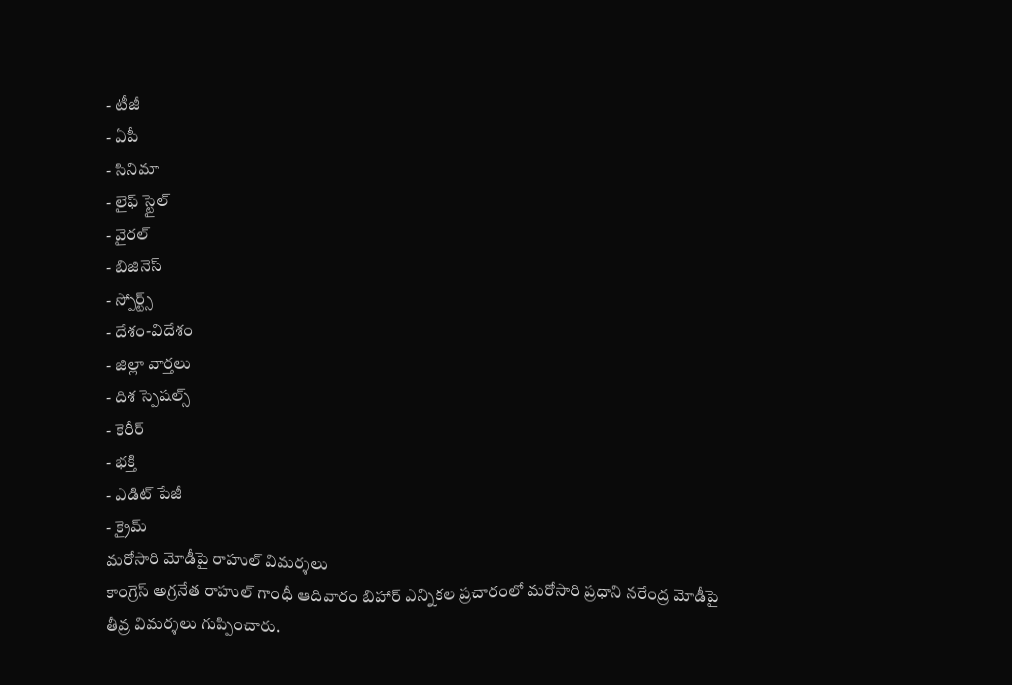- టీజీ
- ఏపీ
- సినిమా
- లైఫ్ స్టైల్
- వైరల్
- బిజినెస్
- స్పోర్ట్స్
- దేశం-విదేశం
- జిల్లా వార్తలు
- దిశ స్పెషల్స్
- కెరీర్
- భక్తి
- ఎడిట్ పేజీ
- క్రైమ్
మరోసారి మోడీపై రాహుల్ విమర్శలు
కాంగ్రెస్ అగ్రనేత రాహుల్ గాంధీ ఆదివారం బిహార్ ఎన్నికల ప్రచారంలో మరోసారి ప్రధాని నరేంద్ర మోడీపై తీవ్ర విమర్శలు గుప్పించారు.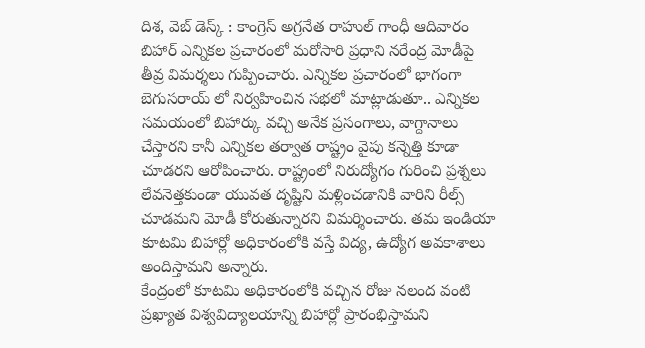దిశ, వెబ్ డెస్క్ : కాంగ్రెస్ అగ్రనేత రాహుల్ గాంధీ ఆదివారం బిహార్ ఎన్నికల ప్రచారంలో మరోసారి ప్రధాని నరేంద్ర మోడీపై తీవ్ర విమర్శలు గుప్పించారు. ఎన్నికల ప్రచారంలో భాగంగా బెగుసరాయ్ లో నిర్వహించిన సభలో మాట్లాడుతూ.. ఎన్నికల సమయంలో బిహార్కు వచ్చి అనేక ప్రసంగాలు, వాగ్దానాలు చేస్తారని కానీ ఎన్నికల తర్వాత రాష్ట్రం వైపు కన్నెత్తి కూడా చూడరని ఆరోపించారు. రాష్ట్రంలో నిరుద్యోగం గురించి ప్రశ్నలు లేవనెత్తకుండా యువత దృష్టిని మళ్లించడానికి వారిని రీల్స్ చూడమని మోడీ కోరుతున్నారని విమర్శించారు. తమ ఇండియా కూటమి బిహార్లో అధికారంలోకి వస్తే విద్య, ఉద్యోగ అవకాశాలు అందిస్తామని అన్నారు.
కేంద్రంలో కూటమి అధికారంలోకి వచ్చిన రోజు నలంద వంటి ప్రఖ్యాత విశ్వవిద్యాలయాన్ని బిహార్లో ప్రారంభిస్తామని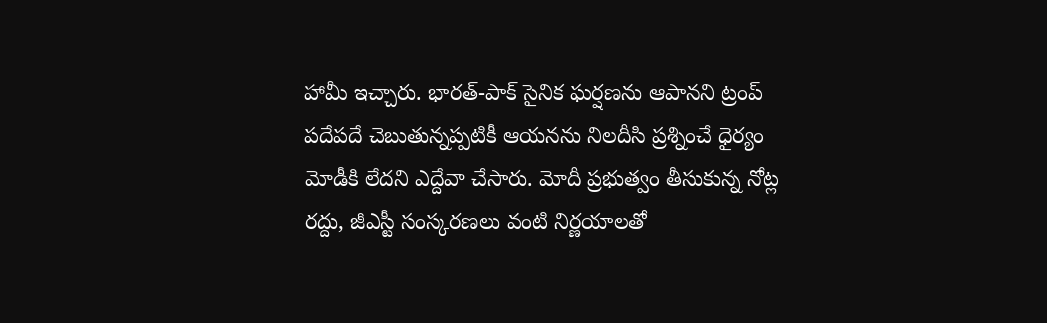హామీ ఇచ్చారు. భారత్-పాక్ సైనిక ఘర్షణను ఆపానని ట్రంప్ పదేపదే చెబుతున్నప్పటికీ ఆయనను నిలదీసి ప్రశ్నించే ధైర్యం మోడీకి లేదని ఎద్దేవా చేసారు. మోదీ ప్రభుత్వం తీసుకున్న నోట్ల రద్దు, జీఎస్టీ సంస్కరణలు వంటి నిర్ణయాలతో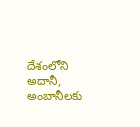దేశంలోని అదానీ, అంబానీలకు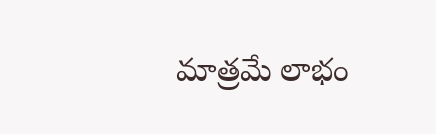మాత్రమే లాభం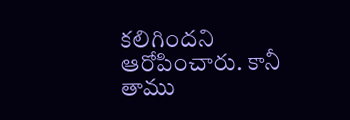కలిగిందని ఆరోపించారు. కానీ తాము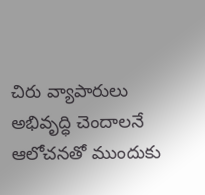చిరు వ్యాపారులు అభివృద్ధి చెందాలనే ఆలోచనతో ముందుకు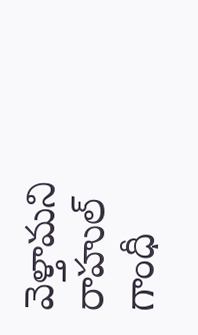వెళ్తామని రాహుల్ గాంధీ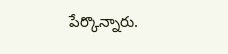పేర్కొన్నారు.